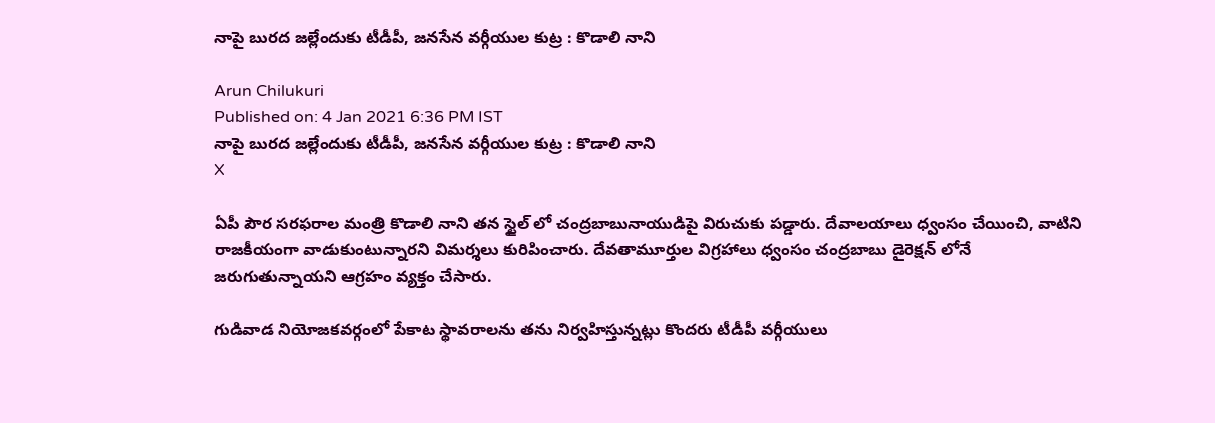నాపై బురద జల్లేందుకు టీడీపీ, జనసేన వర్గీయుల కుట్ర : కొడాలి నాని

Arun Chilukuri
Published on: 4 Jan 2021 6:36 PM IST
నాపై బురద జల్లేందుకు టీడీపీ, జనసేన వర్గీయుల కుట్ర : కొడాలి నాని
X

ఏపీ పౌర సరఫరాల మంత్రి కొడాలి నాని తన స్టైల్ లో చంద్రబాబునాయుడిపై విరుచుకు పడ్డారు. దేవాలయాలు ధ్వంసం చేయించి, వాటిని రాజకీయంగా వాడుకుంటున్నారని విమర్శలు కురిపించారు. దేవతామూర్తుల విగ్రహాలు ధ్వంసం చంద్రబాబు డైరెక్షన్ లోనే జరుగుతున్నాయని ఆగ్రహం వ్యక్తం చేసారు.

గుడివాడ నియోజకవర్గంలో పేకాట స్థావరాలను తను నిర్వహిస్తున్నట్లు కొందరు టీడీపీ వర్గీయులు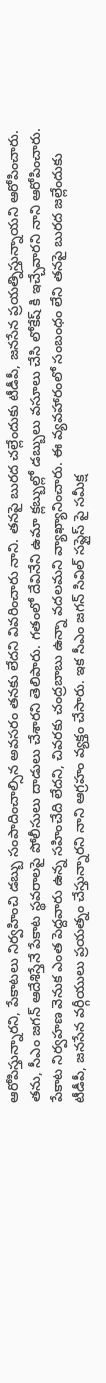ఆరోపిస్తున్నారని, పేకాటలు నిర్వహించి డబ్బు సంపాదించాల్సిన అవసరం తనకు లేదని వివరించారు నాని. తనపై బురద చల్లేందుకు టీడీపీ, జనసేన ప్రయత్నిస్తున్నాయని ఆరోపించారు. తను, సీఎం జగన్ ఆదేశిస్తేనే పేకాట స్థవరాలపై పోలీసులు దాడులు చేశారని తెలిపారు. గతంలో దేవినేని ఉమా క్లబ్బుల్లో డబ్బులు వసూలు చేసి లోకేష్ కి ఇచ్చేవారని నాని ఆరోపించారు. పేకాట నిర్వహణ వెనుక ఎంత పెద్దవారు ఉన్న సహించేది లేదని, చివరకు చంద్రబాబు ఉన్నా వదలమని వ్యాఖ్యానించారు. ఈ వ్యవహారంలో సంబంధం లేని తనపై బురద జల్లేందుకు టీడీపీ, జనసేన వర్గీయులు ప్రయత్నం చేస్తున్నారని నాని ఆగ్రహం వ్యక్తం చేసారు. ఇక సీఎం జగన్ సివిల్ సప్లైస్ పై సమీక్ష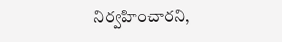నిర్వహించారని,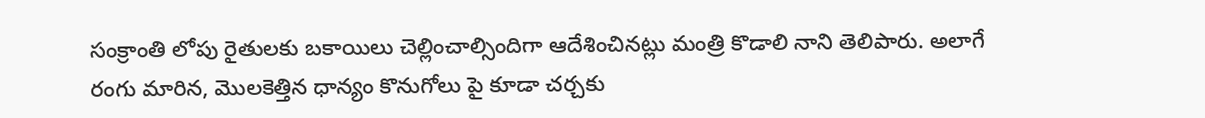సంక్రాంతి లోపు రైతులకు బకాయిలు చెల్లించాల్సిందిగా ఆదేశించినట్లు మంత్రి కొడాలి నాని తెలిపారు. అలాగే రంగు మారిన, మొలకెత్తిన ధాన్యం కొనుగోలు పై కూడా చర్చకు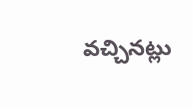వచ్చినట్లు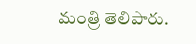మంత్రి తెలిపారు.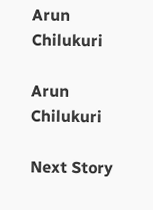Arun Chilukuri

Arun Chilukuri

Next Story